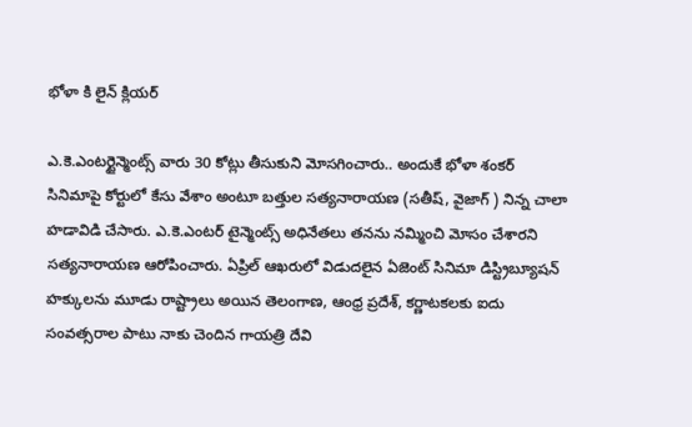భోళా కి లైన్ క్లియర్

ఎ.కె.ఎంటర్టైన్మెంట్స్ వారు 30 కోట్లు తీసుకుని మోసగించారు.. అందుకే భోళా శంకర్ సినిమాపై కోర్టులో కేసు వేశాం అంటూ బత్తుల సత్యనారాయణ (సతీష్, వైజాగ్ ) నిన్న చాలా హడావిడి చేసారు. ఎ.కె.ఎంటర్ టైన్మెంట్స్ అధినేతలు తనను నమ్మించి మోసం చేశారని సత్యనారాయణ ఆరోపించారు. ఏప్రిల్ ఆఖరులో విడుదలైన ఏజెంట్ సినిమా డిస్ట్రిబ్యూషన్ హక్కులను మూడు రాష్ట్రాలు అయిన తెలంగాణ, ఆంధ్ర ప్రదేశ్, కర్ణాటకలకు ఐదు సంవత్సరాల పాటు నాకు చెందిన గాయత్రి దేవి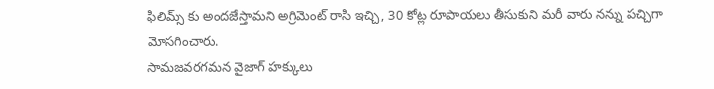ఫిలిమ్స్ కు అందజేస్తామని అగ్రిమెంట్ రాసి ఇచ్చి, 30 కోట్ల రూపాయలు తీసుకుని మరీ వారు నన్ను పచ్చిగా మోసగించారు.
సామజవరగమన వైజాగ్ హక్కులు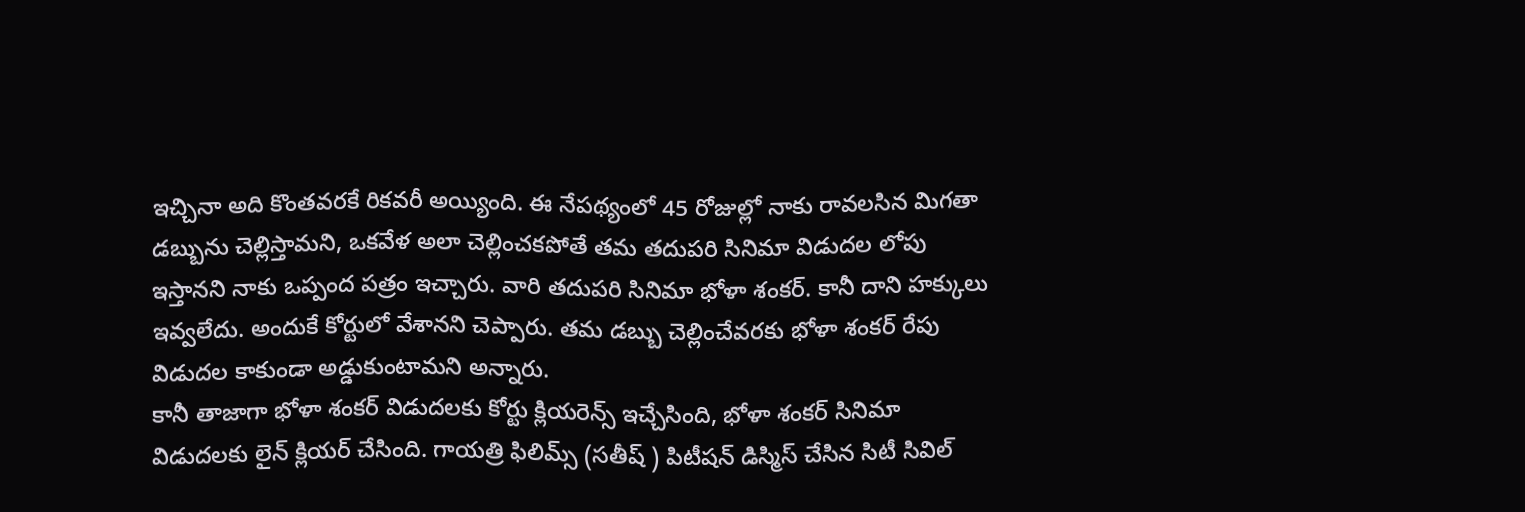ఇచ్చినా అది కొంతవరకే రికవరీ అయ్యింది. ఈ నేపథ్యంలో 45 రోజుల్లో నాకు రావలసిన మిగతా డబ్బును చెల్లిస్తామని, ఒకవేళ అలా చెల్లించకపోతే తమ తదుపరి సినిమా విడుదల లోపు ఇస్తానని నాకు ఒప్పంద పత్రం ఇచ్చారు. వారి తదుపరి సినిమా భోళా శంకర్. కానీ దాని హక్కులు ఇవ్వలేదు. అందుకే కోర్టులో వేశానని చెప్పారు. తమ డబ్బు చెల్లించేవరకు భోళా శంకర్ రేపు విడుదల కాకుండా అడ్డుకుంటామని అన్నారు.
కానీ తాజాగా భోళా శంకర్ విడుదలకు కోర్టు క్లియరెన్స్ ఇచ్చేసింది, భోళా శంకర్ సినిమా విడుదలకు లైన్ క్లియర్ చేసింది. గాయత్రి ఫిలిమ్స్ (సతీష్ ) పిటీషన్ డిస్మిస్ చేసిన సిటీ సివిల్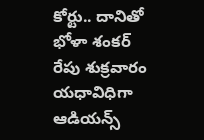కోర్టు.. దానితో భోళా శంకర్ రేపు శుక్రవారం యధావిధిగా ఆడియన్స్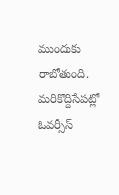ముందుకు రాబోతుంది. మరికొద్దిసేపట్లో ఓవర్సీస్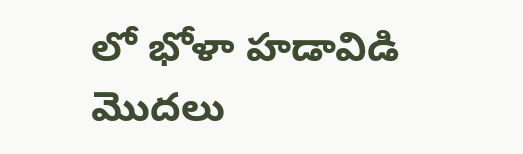లో భోళా హడావిడి మొదలు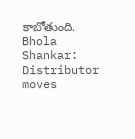కాబోతుంది.
Bhola Shankar: Distributor moves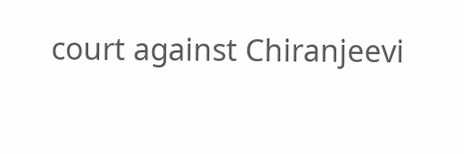court against Chiranjeevi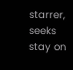starrer, seeks stay on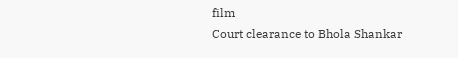film
Court clearance to Bhola Shankar